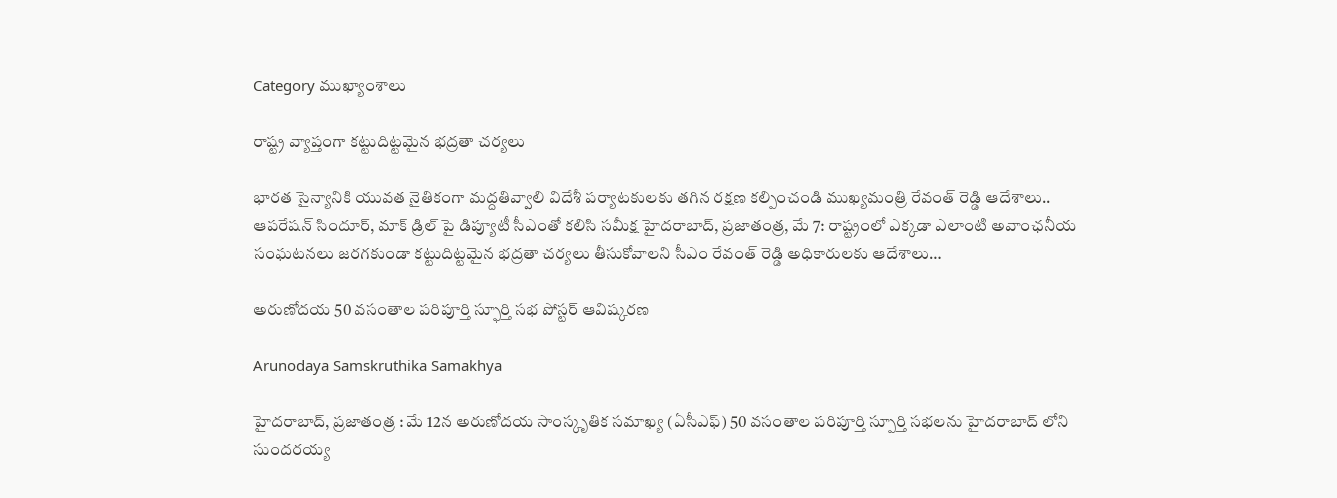Category ముఖ్యాంశాలు

రాష్ట్ర వ్యాప్తంగా కట్టుదిట్టమైన భద్రతా చర్యలు

భారత సైన్యానికి యువత నైతికంగా మద్దతివ్వాలి విదేశీ పర్యాటకులకు తగిన రక్షణ కల్పించండి ముఖ్యమంత్రి రేవంత్ రెడ్డి ఆదేశాలు.. ఆపరేషన్ సిందూర్, మాక్ డ్రిల్ పై డిప్యూటీ సీఎంతో కలిసి సమీక్ష హైదరాబాద్, ప్రజాతంత్ర, మే 7: రాష్ట్రంలో ఎక్కడా ఎలాంటి అవాంఛనీయ సంఘటనలు జరగకుండా కట్టుదిట్టమైన భద్రతా చర్యలు తీసుకోవాలని సీఎం రేవంత్ రెడ్డి అధికారులకు ఆదేశాలు…

అరుణోదయ 50 వసంతాల పరిపూర్తి స్ఫూర్తి సభ పోస్టర్ ఆవిష్కరణ

Arunodaya Samskruthika Samakhya

హైదరాబాద్, ప్రజాతంత్ర : మే 12న అరుణోదయ సాంస్కృతిక సమాఖ్య (ఏసీఎఫ్) 50 వసంతాల పరిపూర్తి స్పూర్తి సభలను హైదరాబాద్ లోని సుందరయ్య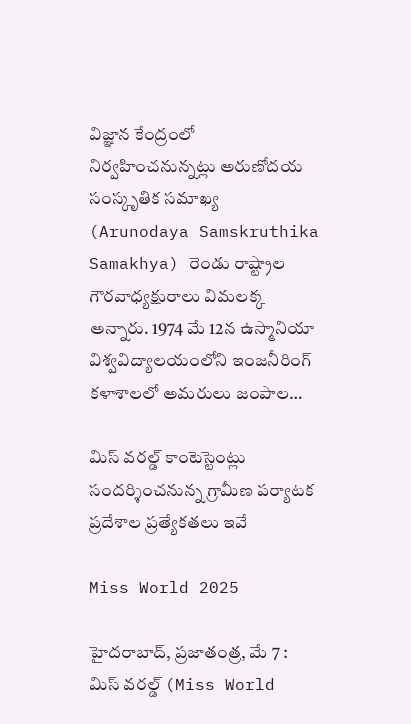విజ్ఞాన కేంద్రంలో నిర్వహించనున్నట్లు అరుణోదయ సంస్కృతిక సమాఖ్య (Arunodaya Samskruthika Samakhya) రెండు రాష్ట్రాల గౌరవాధ్యక్షురాలు విమలక్క అన్నారు. 1974 మే 12న ఉస్మానియా విశ్వవిద్యాలయంలోని ఇంజనీరింగ్ కళాశాలలో అమరులు జంపాల…

మిస్ వరల్డ్ కాంటెస్టెంట్లు సందర్శించనున్న గ్రామీణ పర్యాటక ప్రదేశాల ప్రత్యేకతలు ఇవే

Miss World 2025

హైదరాబాద్, ప్రజాతంత్ర, మే 7 :  మిస్ వరల్డ్ (Miss World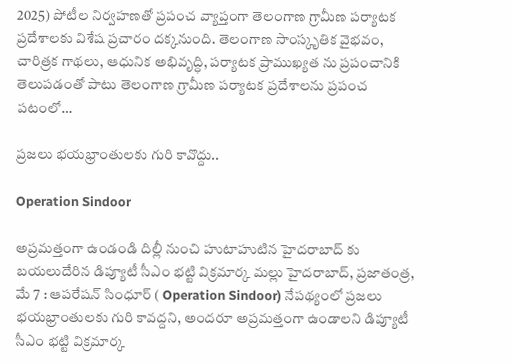2025) పోటీల నిర్వహణతో ప్రపంచ వ్యాప్తంగా తెలంగాణ గ్రామీణ పర్యాటక ప్రదేశాలకు విశేష ప్రచారం దక్కనుంది. తెలంగాణ సాంస్కృతిక వైభవం, చారిత్రక గాథలు, ఆధునిక అభివృద్ధి, పర్యాటక ప్రాముఖ్యత ను ప్రపంచానికి తెలుపడంతో పాటు తెలంగాణ గ్రామీణ పర్యాటక ప్రదేశాలను ప్రపంచ పటంలో…

ప్రజలు భయభ్రాంతులకు గురి కావొద్దు..

Operation Sindoor

అప్రమత్తంగా ఉండండి దిల్లీ నుంచి హుటాహుటిన హైదరాబాద్ కు బయలుదేరిన డిప్యూటీ సీఎం భట్టి విక్రమార్క మల్లు హైదరాబాద్, ప్రజాతంత్ర, మే 7 : ఆపరేషన్ సింధూర్ ( Operation Sindoor) నేపథ్యంలో ప్రజలు భయభ్రాంతులకు గురి కావద్దని, అందరూ అప్రమత్తంగా ఉండాలని డిప్యూటీ సీఎం భట్టి విక్రమార్క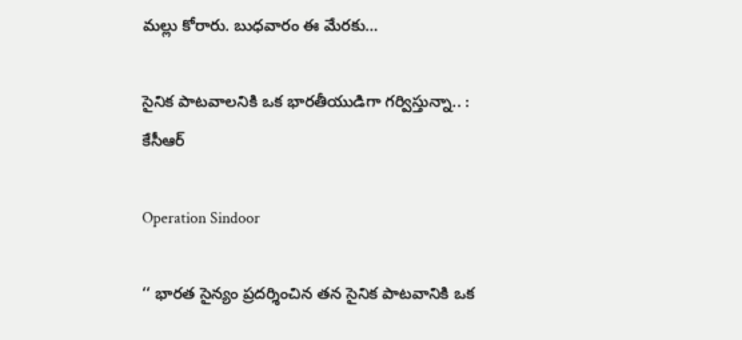మల్లు కోరారు. బుధవారం ఈ మేరకు…

సైనిక పాటవాలనికి ఒక భారతీయుడిగా గర్విస్తున్నా.. : కేసీఆర్

Operation Sindoor

‘‘ భారత సైన్యం ప్రదర్శించిన తన సైనిక పాటవానికి ఒక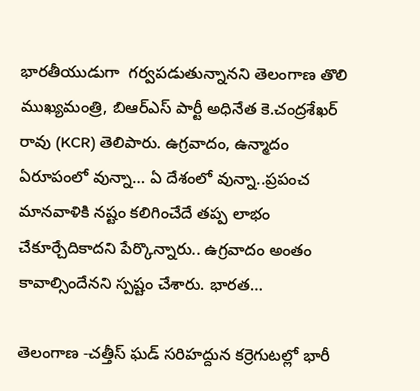భారతీయుడుగా  గర్వపడుతున్నానని తెలంగాణ తొలి ముఖ్యమంత్రి, బిఆర్ఎస్ పార్టీ అధినేత కె.చంద్రశేఖర్ రావు (KCR) తెలిపారు. ఉగ్రవాదం, ఉన్మాదం ఏరూపంలో వున్నా… ఏ దేశంలో వున్నా..ప్రపంచ మానవాళికి నష్టం కలిగించేదే తప్ప లాభం చేకూర్చేదికాదని పేర్కొన్నారు.. ఉగ్రవాదం అంతం కావాల్సిందేనని స్పష్టం చేశారు. భారత…

తెలంగాణ -చత్తీస్ ఘడ్ సరిహద్దున కర్రెగుటల్లో భారీ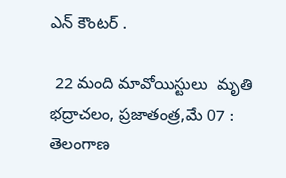ఎన్ కౌంటర్ .

 22 మంది మావోయిస్టులు  మృతి భద్రాచలం, ప్రజాతంత్ర,మే 07 : తెలంగాణ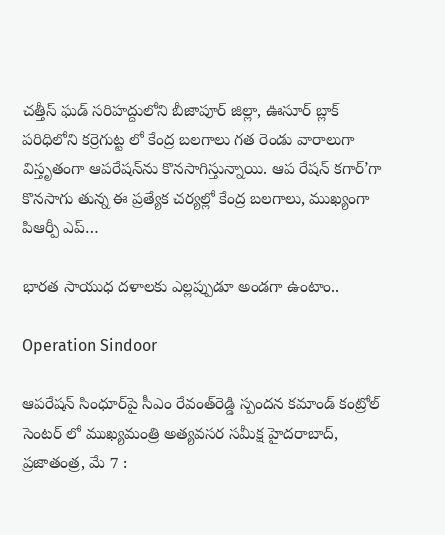చత్తీస్ ఘడ్ సరిహద్దులోని బీజాపూర్ జిల్లా, ఊసూర్ బ్లాక్ పరిధిలోని కర్రెగుట్ట లో కేంద్ర బలగాలు గత రెండు వారాలుగా విస్తృతంగా ఆపరేషన్‌ను కొనసాగిస్తున్నాయి. ఆప రేషన్ కగార్’గా కొనసాగు తున్న ఈ ప్రత్యేక చర్యల్లో కేంద్ర బలగాలు, ముఖ్యంగా పిఆర్పీ ఎప్…

భారత సాయుధ దళాలకు ఎల్లప్పుడూ అండగా ఉంటాం..

Operation Sindoor

ఆపరేషన్‌ సింధూర్‌పై సీఎం రేవంత్‌రెడ్డి స్పందన కమాండ్ కంట్రోల్ సెంటర్ లో ముఖ్యమంత్రి అత్యవసర సమీక్ష హైదరాబాద్, ప్రజాతంత్ర, మే 7 :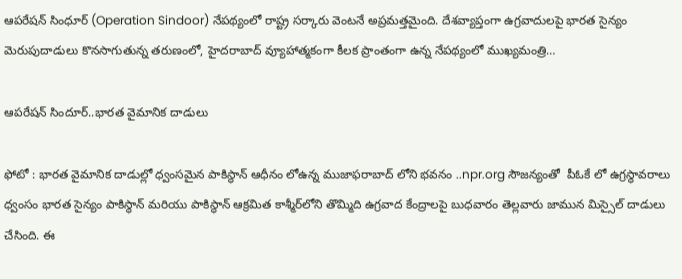ఆపరేషన్ సింధూర్ (Operation Sindoor) నేపథ్యంలో రాష్ట్ర సర్కారు వెంటనే అప్రమత్తమైంది. దేశవ్యాప్తంగా ఉగ్రవాదులపై భారత సైన్యం మెరుపుదాడులు కొనసాగుతున్న తరుణంలో, హైదరాబాద్ వ్యూహాత్మకంగా కీలక ప్రాంతంగా ఉన్న నేపథ్యంలో ముఖ్యమంత్రి…

ఆపరేషన్ సిందూర్..భారత వైమానిక దాడులు

ఫోటో : భారత వైమానిక దాడుల్లో ధ్వంసమైన పాకిస్థాన్ ఆధీనం లోఉన్న ముజాఫరాబాద్ లోని భవనం ..npr.org సౌజన్యంతో  పీఓకే లో ఉగ్రస్థావరాలు ధ్వంసం భారత సైన్యం పాకిస్థాన్ మరియు పాకిస్థాన్ ఆక్రమిత కాశ్మీర్‌లోని తొమ్మిది ఉగ్రవాద కేంద్రాలపై బుధవారం తెల్లవారు జామున మిస్సైల్ దాడులు చేసింది. ఈ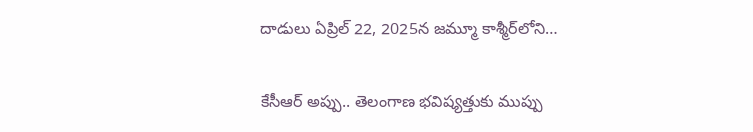దాడులు ఏప్రిల్ 22, 2025న జమ్మూ కాశ్మీర్‌లోని…

కేసీఆర్‌ అప్పు.. తెలంగాణ భవిష్యత్తుకు ముప్పు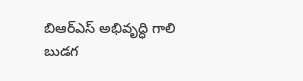బిఆర్‌ఎస్‌ అభివృద్ధి గాలి బుడగ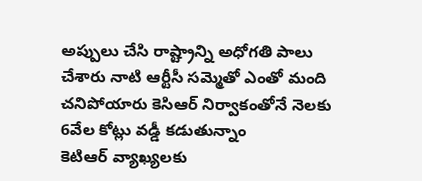అప్పులు చేసి రాష్ట్రాన్ని అధోగతి పాలు చేశారు నాటి ఆర్టీసీ సమ్మెతో ఎంతో మంది చనిపోయారు కెసిఆర్‌ ‌నిర్వాకంతోనే నెలకు 6వేల కోట్లు వడ్డీ కడుతున్నాం కెటిఆర్‌ ‌వ్యాఖ్యలకు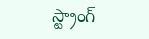స్ట్రాంగ్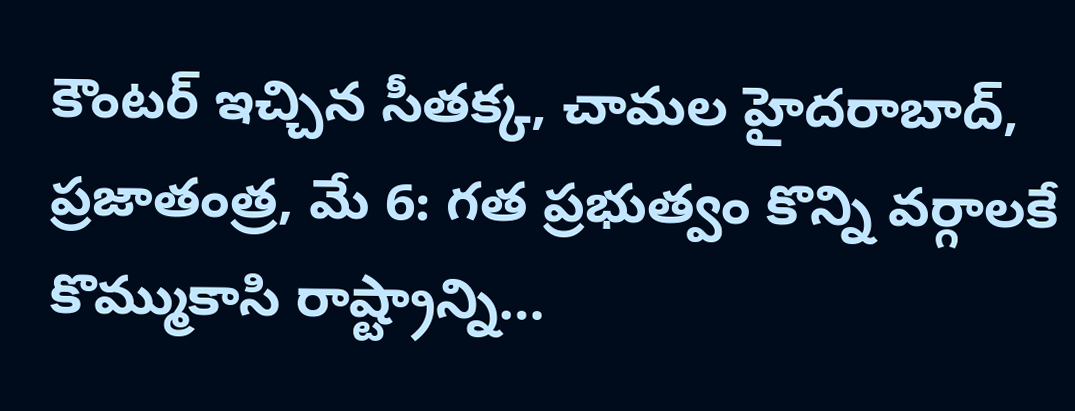కౌంటర్ ఇచ్చిన సీతక్క, చామల హైదరాబాద్‌, ప్రజాతంత్ర, మే 6: గత ప్రభుత్వం కొన్ని వర్గాలకే కొమ్ముకాసి రాష్ట్రాన్ని…